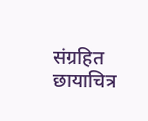संग्रहित छायाचित्र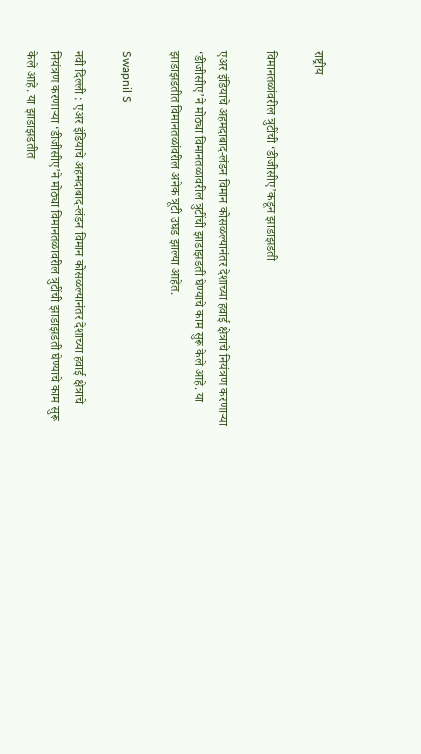राष्ट्रीय

विमानतळांवरील त्रुटींची ‘डीजीसीए’कडून झाडाझडती

एअर इंडियाचे अहमदाबाद-लंडन विमान कोसळल्यानंतर देशाच्या हवाई क्षेत्राचे नियंत्रण करणाऱ्या ‘डीजीसीए’ने मोठ्या विमानतळावरील त्रुटींची झाडाझडती घेण्याचे काम सुरू केले आहे. या झाडाझडतीत विमानतळांवरील अनेक त्रूटी उघड झाल्या आहेत.

Swapnil S

नवी दिल्ली : एअर इंडियाचे अहमदाबाद-लंडन विमान कोसळल्यानंतर देशाच्या हवाई क्षेत्राचे नियंत्रण करणाऱ्या ‘डीजीसीए’ने मोठ्या विमानतळावरील त्रुटींची झाडाझडती घेण्याचे काम सुरू केले आहे. या झाडाझडतीत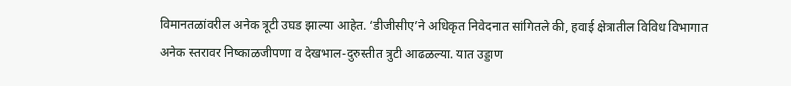विमानतळांवरील अनेक त्रूटी उघड झाल्या आहेत. ‘डीजीसीए’ने अधिकृत निवेदनात सांगितले की, हवाई क्षेत्रातील विविध विभागात अनेक स्तरावर निष्काळजीपणा व देखभाल-दुरुस्तीत त्रुटी आढळल्या. यात उड्डाण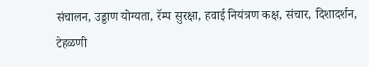संचालन, उड्डाण योग्यता, रॅम्प सुरक्षा, हवाई नियंत्रण कक्ष, संचार, दिशादर्शन, टेहळणी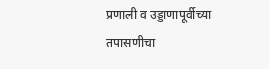प्रणाली व उड्डाणापूर्वीच्या तपासणीचा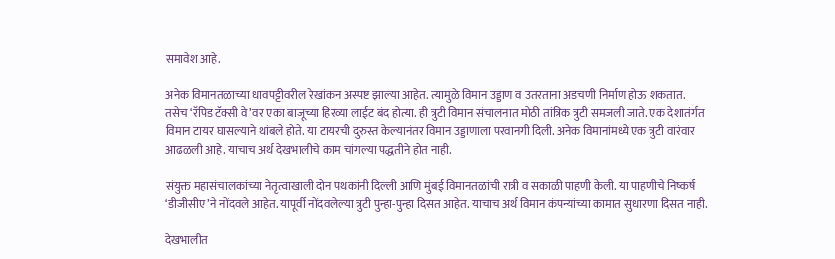समावेश आहे.

अनेक विमानतळाच्या धावपट्टीवरील रेखांकन अस्पष्ट झाल्या आहेत. त्यामुळे विमान उड्डाण व उतरताना अडचणी निर्माण होऊ शकतात. तसेच ‘रॅपिड टॅक्सी वे’वर एका बाजूच्या हिरव्या लाईट बंद होत्या. ही त्रुटी विमान संचालनात मोठी तांत्रिक त्रुटी समजली जाते. एक देशातंर्गत विमान टायर घासल्याने थांबले होते. या टायरची दुरुस्त केल्यानंतर विमान उड्डाणाला परवानगी दिली. अनेक विमानांमध्ये एक त्रुटी वारंवार आढळली आहे. याचाच अर्थ देखभालीचे काम चांगल्या पद्धतीने होत नाही.

संयुक्त महासंचालकांच्या नेतृत्वाखाली दोन पथकांनी दिल्ली आणि मुंबई विमानतळांची रात्री व सकाळी पाहणी केली. या पाहणीचे निष्कर्ष ‘डीजीसीए’ने नोंदवले आहेत. यापूर्वी नोंदवलेल्या त्रुटी पुन्हा-पुन्हा दिसत आहेत. याचाच अर्थ विमान कंपन्यांच्या कामात सुधारणा दिसत नाही.

देखभालीत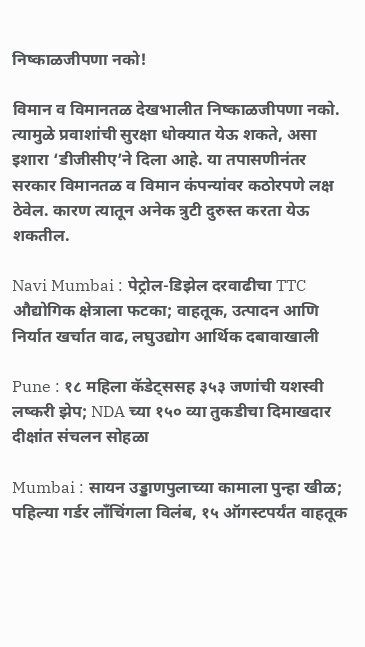निष्काळजीपणा नको!

विमान व विमानतळ देखभालीत निष्काळजीपणा नको. त्यामुळे प्रवाशांची सुरक्षा धोक्यात येऊ शकते, असा इशारा ‘डीजीसीए’ने दिला आहे. या तपासणीनंतर सरकार विमानतळ व विमान कंपन्यांवर कठोरपणे लक्ष ठेवेल. कारण त्यातून अनेक त्रुटी दुरुस्त करता येऊ शकतील.

Navi Mumbai : पेट्रोल-डिझेल दरवाढीचा TTC औद्योगिक क्षेत्राला फटका; वाहतूक, उत्पादन आणि निर्यात खर्चात वाढ, लघुउद्योग आर्थिक दबावाखाली

Pune : १८ महिला कॅडेट्ससह ३५३ जणांची यशस्वी लष्करी झेप; NDA च्या १५० व्या तुकडीचा दिमाखदार दीक्षांत संचलन सोहळा

Mumbai : सायन उड्डाणपुलाच्या कामाला पुन्हा खीळ; पहिल्या गर्डर लाँचिंगला विलंब, १५ ऑगस्टपर्यंत वाहतूक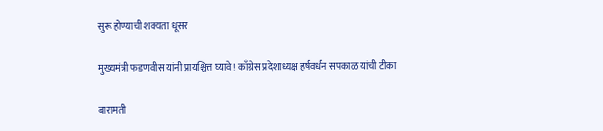सुरू होण्याची शक्यता धूसर

मुख्यमंत्री फडणवीस यांनी प्रायश्चित्त घ्यावे! काँग्रेस प्रदेशाध्यक्ष हर्षवर्धन सपकाळ यांची टीका

बारामती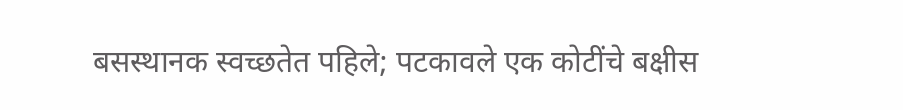बसस्थानक स्वच्छतेत पहिले; पटकावले एक कोटींचे बक्षीस